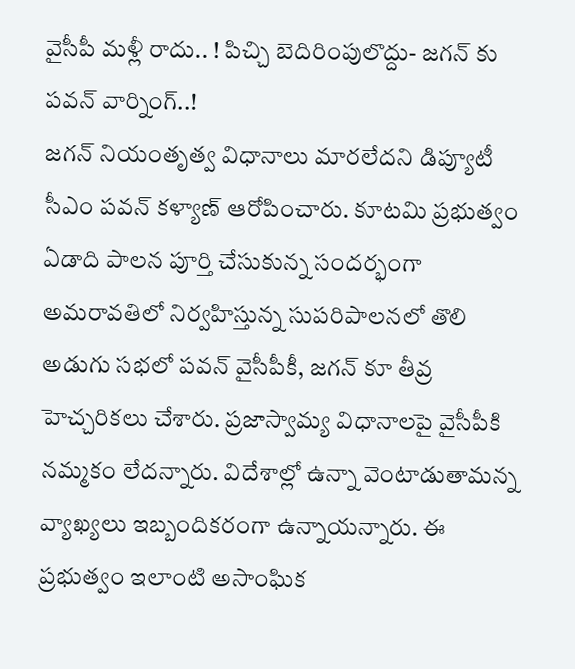వైసీపీ మళ్లీ రాదు.. ! పిచ్చి బెదిరింపులొద్దు- జగన్ కు పవన్ వార్నింగ్..!
జగన్ నియంతృత్వ విధానాలు మారలేదని డిప్యూటీ సీఎం పవన్ కళ్యాణ్ ఆరోపించారు. కూటమి ప్రభుత్వం ఏడాది పాలన పూర్తి చేసుకున్న సందర్భంగా అమరావతిలో నిర్వహిస్తున్న సుపరిపాలనలో తొలి అడుగు సభలో పవన్ వైసీపీకీ, జగన్ కూ తీవ్ర హెచ్చరికలు చేశారు. ప్రజాస్వామ్య విధానాలపై వైసీపీకి నమ్మకం లేదన్నారు. విదేశాల్లో ఉన్నా వెంటాడుతామన్న వ్యాఖ్యలు ఇబ్బందికరంగా ఉన్నాయన్నారు. ఈ ప్రభుత్వం ఇలాంటి అసాంఘిక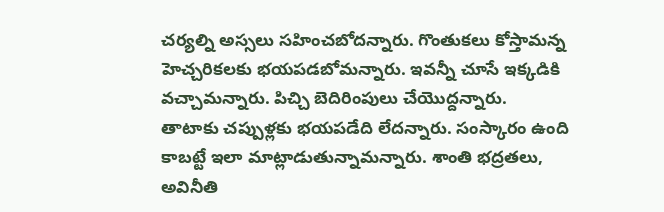చర్యల్ని అస్సలు సహించబోదన్నారు. గొంతుకలు కోస్తామన్న హెచ్చరికలకు భయపడబోమన్నారు. ఇవన్నీ చూసే ఇక్కడికి వచ్చామన్నారు. పిచ్చి బెదిరింపులు చేయొద్దన్నారు.
తాటాకు చప్పుళ్లకు భయపడేది లేదన్నారు. సంస్కారం ఉంది కాబట్టే ఇలా మాట్లాడుతున్నామన్నారు. శాంతి భద్రతలు, అవినీతి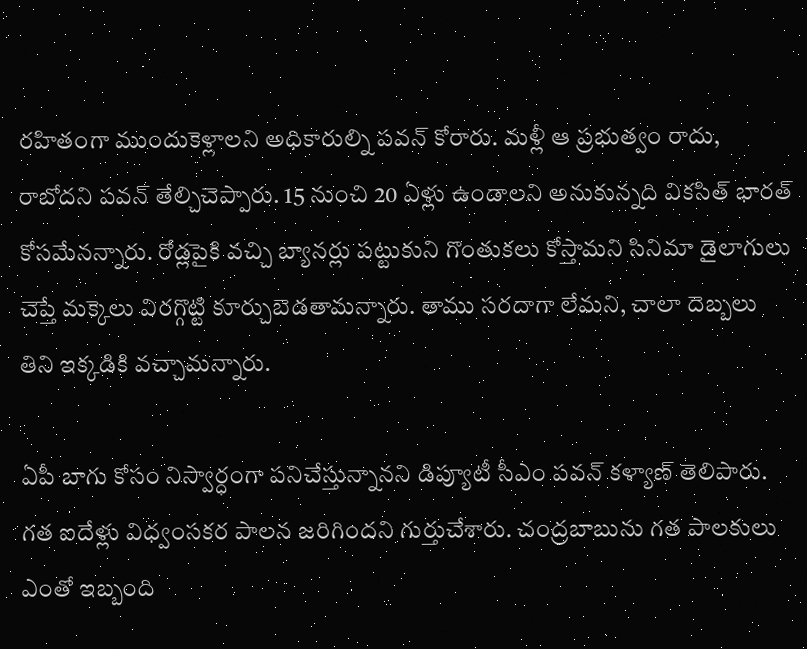రహితంగా ముందుకెళ్లాలని అధికారుల్ని పవన్ కోరారు. మళ్లీ ఆ ప్రభుత్వం రాదు, రాబోదని పవన్ తేల్చిచెప్పారు. 15 నుంచి 20 ఏళ్లు ఉండాలని అనుకున్నది వికసిత్ భారత్ కోసమేనన్నారు. రోడ్లపైకి వచ్చి బ్యానర్లు పట్టుకుని గొంతుకలు కోస్తామని సినిమా డైలాగులు చెప్తే మక్కెలు విరగ్గొట్టి కూర్చుబెడతామన్నారు. తాము సరదాగా లేమని, చాలా దెబ్బలు తిని ఇక్కడికి వచ్చామన్నారు.

ఏపీ బాగు కోసం నిస్వార్ధంగా పనిచేస్తున్నానని డిప్యూటీ సీఎం పవన్ కళ్యాణ్ తెలిపారు. గత ఐదేళ్లు విధ్వంసకర పాలన జరిగిందని గుర్తుచేశారు. చంద్రబాబును గత పాలకులు ఎంతో ఇబ్బంది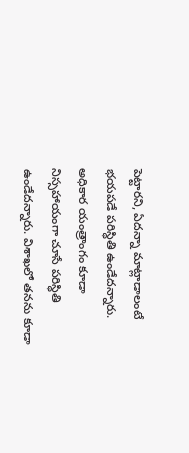పెట్టారని, ఏదన్నా మాట్లాడాలంటే భయపడే పరిస్ధితి ఉండేదన్నారు. అధికార యంత్రాంగం కూడా నిస్సహాయంగా చూసే పరిస్ధితి ఉండేదన్నారు. విశాఖలో తనను కూడా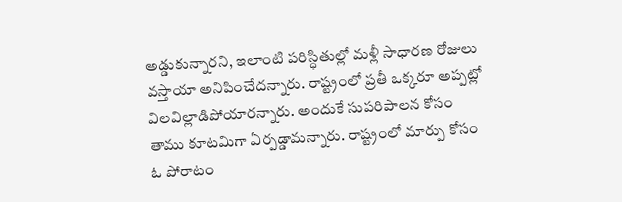అడ్డుకున్నారని, ఇలాంటి పరిస్ధితుల్లో మళ్లీ సాధారణ రోజులు వస్తాయా అనిపించేదన్నారు. రాష్ట్రంలో ప్రతీ ఒక్కరూ అప్పట్లో విలవిల్లాడిపోయారన్నారు. అందుకే సుపరిపాలన కోసం తాము కూటమిగా ఏర్పడ్డామన్నారు. రాష్ట్రంలో మార్పు కోసం ఓ పోరాటం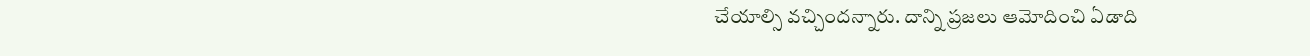చేయాల్సి వచ్చిందన్నారు. దాన్ని ప్రజలు ఆమోదించి ఏడాది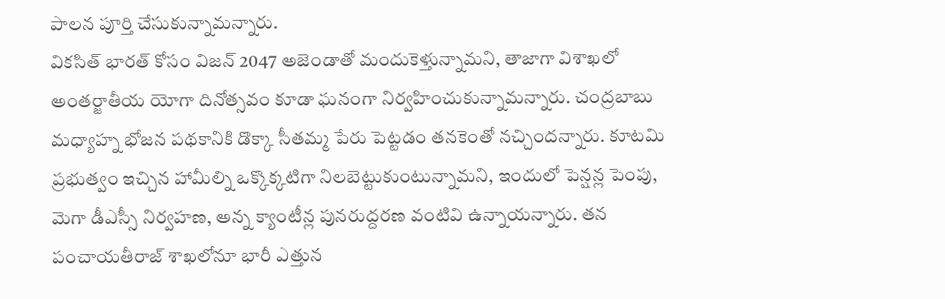పాలన పూర్తి చేసుకున్నామన్నారు.
వికసిత్ భారత్ కోసం విజన్ 2047 అజెండాతో మందుకెళ్తున్నామని, తాజాగా విశాఖలో అంతర్జాతీయ యోగా దినోత్సవం కూడా ఘనంగా నిర్వహించుకున్నామన్నారు. చంద్రబాబు మధ్యాహ్న భోజన పథకానికి డొక్కా సీతమ్మ పేరు పెట్టడం తనకెంతో నచ్చిందన్నారు. కూటమి ప్రభుత్వం ఇచ్చిన హామీల్ని ఒక్కొక్కటిగా నిలబెట్టుకుంటున్నామని, ఇందులో పెన్షన్ల పెంపు, మెగా డీఎస్సీ నిర్వహణ, అన్న క్యాంటీన్ల పునరుద్దరణ వంటివి ఉన్నాయన్నారు. తన పంచాయతీరాజ్ శాఖలోనూ భారీ ఎత్తున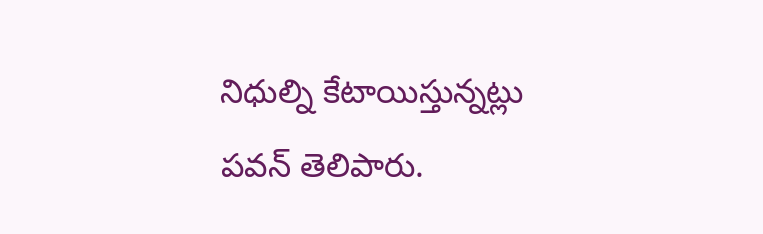నిధుల్ని కేటాయిస్తున్నట్లు పవన్ తెలిపారు.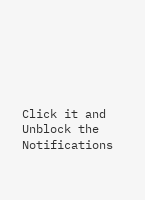Click it and Unblock the Notifications